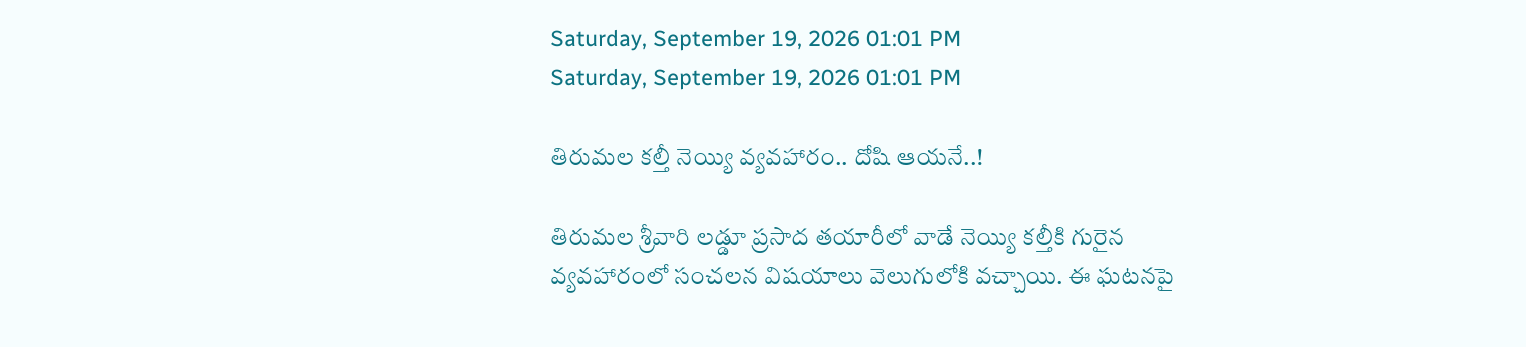Saturday, September 19, 2026 01:01 PM
Saturday, September 19, 2026 01:01 PM

తిరుమల కల్తీ నెయ్యి వ్యవహారం.. దోషి ఆయనే..!

తిరుమల శ్రీవారి లడ్డూ ప్రసాద తయారీలో వాడే నెయ్యి కల్తీకి గురైన వ్యవహారంలో సంచలన విషయాలు వెలుగులోకి వచ్చాయి. ఈ ఘటనపై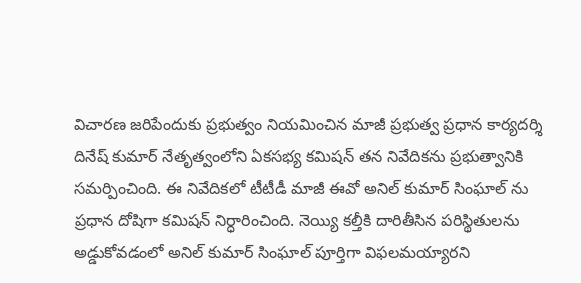విచారణ జరిపేందుకు ప్రభుత్వం నియమించిన మాజీ ప్రభుత్వ ప్రధాన కార్యదర్శి దినేష్ కుమార్ నేతృత్వంలోని ఏకసభ్య కమిషన్ తన నివేదికను ప్రభుత్వానికి సమర్పించింది. ఈ నివేదికలో టీటీడీ మాజీ ఈవో అనిల్ కుమార్ సింఘాల్‌ ను ప్రధాన దోషిగా కమిషన్ నిర్ధారించింది. నెయ్యి కల్తీకి దారితీసిన పరిస్థితులను అడ్డుకోవడంలో అనిల్ కుమార్ సింఘాల్ పూర్తిగా విఫలమయ్యారని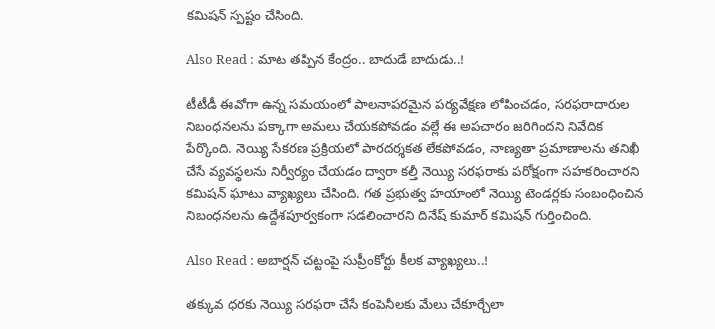కమిషన్ స్పష్టం చేసింది.

Also Read : మాట తప్పిన కేంద్రం.. బాదుడే బాదుడు..!

టీటీడీ ఈవోగా ఉన్న సమయంలో పాలనాపరమైన పర్యవేక్షణ లోపించడం, సరఫరాదారుల నిబంధనలను పక్కాగా అమలు చేయకపోవడం వల్లే ఈ అపచారం జరిగిందని నివేదిక పేర్కొంది. నెయ్యి సేకరణ ప్రక్రియలో పారదర్శకత లేకపోవడం, నాణ్యతా ప్రమాణాలను తనిఖీ చేసే వ్యవస్థలను నిర్వీర్యం చేయడం ద్వారా కల్తీ నెయ్యి సరఫరాకు పరోక్షంగా సహకరించారని కమిషన్ ఘాటు వ్యాఖ్యలు చేసింది. గత ప్రభుత్వ హయాంలో నెయ్యి టెండర్లకు సంబంధించిన నిబంధనలను ఉద్దేశపూర్వకంగా సడలించారని దినేష్ కుమార్ కమిషన్ గుర్తించింది.

Also Read : అబార్షన్ చట్టంపై సుప్రీంకోర్టు కీలక వ్యాఖ్యలు..!

తక్కువ ధరకు నెయ్యి సరఫరా చేసే కంపెనీలకు మేలు చేకూర్చేలా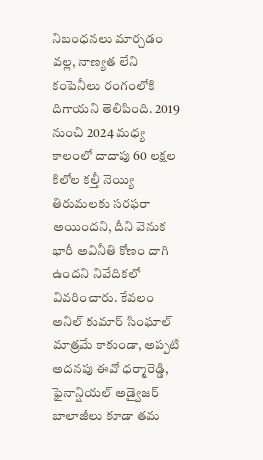నిబంధనలు మార్చడం వల్ల, నాణ్యత లేని కంపెనీలు రంగంలోకి దిగాయని తెలిపింది. 2019 నుంచి 2024 మధ్య కాలంలో దాదాపు 60 లక్షల కిలోల కల్తీ నెయ్యి తిరుమలకు సరఫరా అయిందని, దీని వెనుక భారీ అవినీతి కోణం దాగి ఉందని నివేదికలో వివరించారు. కేవలం అనిల్ కుమార్ సింఘాల్ మాత్రమే కాకుండా, అప్పటి అదనపు ఈవో ధర్మారెడ్డి, ఫైనాన్షియల్ అడ్వైజర్ బాలాజీలు కూడా తమ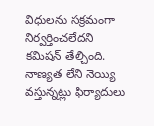విధులను సక్రమంగా నిర్వర్తించలేదని కమిషన్ తేల్చింది. నాణ్యత లేని నెయ్యి వస్తున్నట్లు ఫిర్యాదులు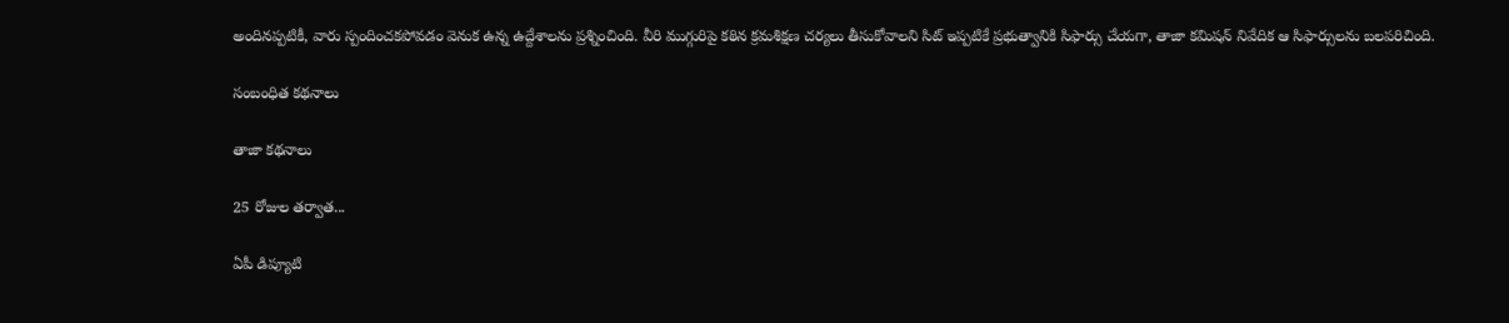అందినప్పటికీ, వారు స్పందించకపోవడం వెనుక ఉన్న ఉద్దేశాలను ప్రశ్నించింది. వీరి ముగ్గురిపై కఠిన క్రమశిక్షణ చర్యలు తీసుకోవాలని సిట్ ఇప్పటికే ప్రభుత్వానికి సిఫార్సు చేయగా, తాజా కమిషన్ నివేదిక ఆ సిఫార్సులను బలపరిచింది.

సంబంధిత కథనాలు

తాజా కథనాలు

25 రోజుల తర్వాత...

ఏపీ డిప్యూటి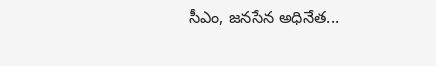సీఎం, జనసేన అధినేత...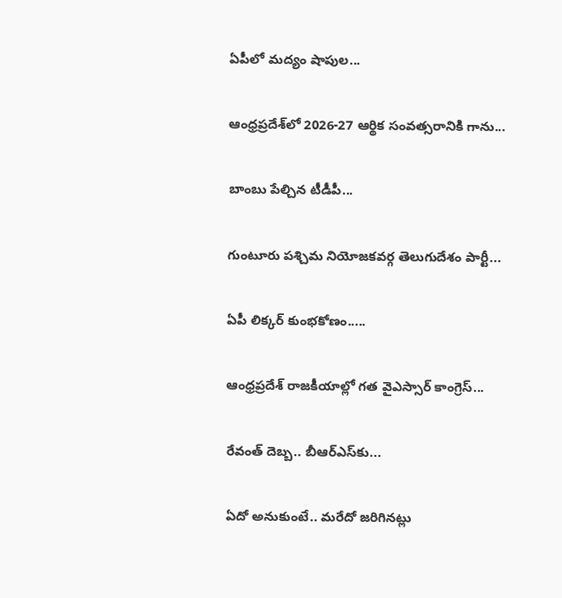ఏపీలో మద్యం షాపుల...

ఆంధ్రప్రదేశ్‌లో 2026-27 ఆర్థిక సంవత్సరానికి గాను...

బాంబు పేల్చిన టీడీపీ...

గుంటూరు పశ్చిమ నియోజకవర్గ తెలుగుదేశం పార్టీ...

ఏపీ లిక్కర్ కుంభకోణం.....

ఆంధ్రప్రదేశ్ రాజకీయాల్లో గత వైఎస్సార్ కాంగ్రెస్...

రేవంత్ దెబ్బ.. బీఆర్ఎస్‌కు...

ఏదో అనుకుంటే.. మరేదో జరిగినట్లు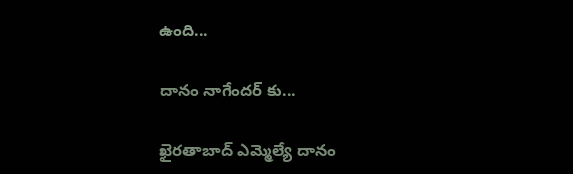ఉంది...

దానం నాగేందర్ కు...

ఖైరతాబాద్‌ ఎమ్మెల్యే దానం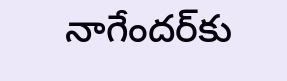నాగేందర్‌కు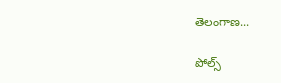తెలంగాణ...

పోల్స్